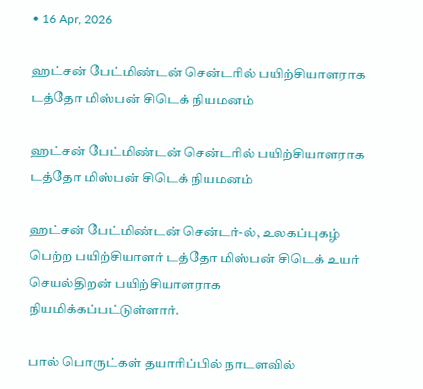• 16 Apr, 2026

ஹட்சன் பேட்மிண்டன் சென்டரில் பயிற்சியாளராக டத்தோ மிஸ்பன் சிடெக் நியமனம்

ஹட்சன் பேட்மிண்டன் சென்டரில் பயிற்சியாளராக டத்தோ மிஸ்பன் சிடெக் நியமனம்

ஹட்சன் பேட்மிண்டன் சென்டர்-ல், உலகப்புகழ் பெற்ற பயிற்சியாளர் டத்தோ மிஸ்பன் சிடெக் உயர் செயல்திறன் பயிற்சியாளராக நியமிக்கப்பட்டுள்ளார்.

பால் பொருட்கள் தயாரிப்பில் நாடளவில்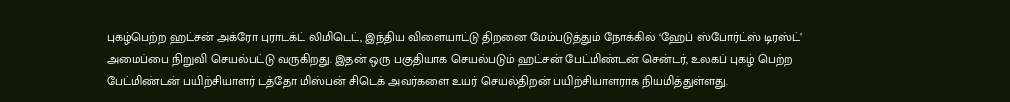புகழ்பெற்ற ஹட்சன் அக்ரோ புராடக்ட் லிமிடெட், இந்திய விளையாட்டு திறனை மேம்படுத்தும் நோக்கில் ‘ஹேப் ஸ்போர்ட்ஸ் டிரஸ்ட்’ அமைப்பை நிறுவி செயல்பட்டு வருகிறது. இதன் ஒரு பகுதியாக செயல்படும் ஹட்சன் பேட்மிண்டன் சென்டர், உலகப் புகழ் பெற்ற பேட்மிண்டன் பயிற்சியாளர் டத்தோ மிஸ்பன் சிடெக் அவர்களை உயர் செயல்திறன் பயிற்சியாளராக நியமித்துள்ளது.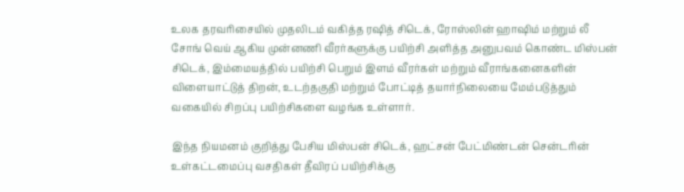உலக தரவரிசையில் முதலிடம் வகித்த ரஷித் சிடெக், ரோஸ்லின் ஹாஷிம் மற்றும் லீ சோங் வெய் ஆகிய முன்னணி வீரர்களுக்கு பயிற்சி அளித்த அனுபவம் கொண்ட மிஸ்பன் சிடெக், இம்மையத்தில் பயிற்சி பெறும் இளம் வீரர்கள் மற்றும் வீராங்கனைகளின் விளையாட்டுத் திறன், உடற்தகுதி மற்றும் போட்டித் தயார்நிலையை மேம்படுத்தும் வகையில் சிறப்பு பயிற்சிகளை வழங்க உள்ளார்.

இந்த நியமனம் குறித்து பேசிய மிஸ்பன் சிடெக், ஹட்சன் பேட்மிண்டன் சென்டரின் உள்கட்டமைப்பு வசதிகள் தீவிரப் பயிற்சிக்கு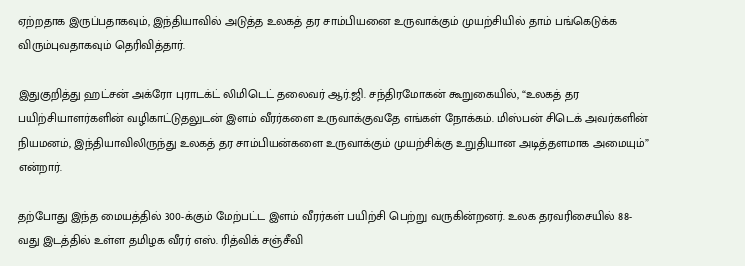ஏற்றதாக இருப்பதாகவும், இந்தியாவில் அடுத்த உலகத் தர சாம்பியனை உருவாக்கும் முயற்சியில் தாம் பங்கெடுக்க விரும்புவதாகவும் தெரிவித்தார்.

இதுகுறித்து ஹட்சன் அக்ரோ புராடக்ட் லிமிடெட் தலைவர் ஆர்.ஜி. சந்திரமோகன் கூறுகையில், “உலகத் தர பயிற்சியாளர்களின் வழிகாட்டுதலுடன் இளம் வீரர்களை உருவாக்குவதே எங்கள் நோக்கம். மிஸ்பன் சிடெக் அவர்களின் நியமனம், இந்தியாவிலிருந்து உலகத் தர சாம்பியன்களை உருவாக்கும் முயற்சிக்கு உறுதியான அடித்தளமாக அமையும்” என்றார்.

தற்போது இந்த மையத்தில் 300-க்கும் மேற்பட்ட இளம் வீரர்கள் பயிற்சி பெற்று வருகின்றனர். உலக தரவரிசையில் 88-வது இடத்தில் உள்ள தமிழக வீரர் எஸ். ரித்விக் சஞ்சீவி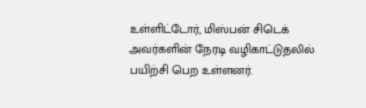உள்ளிட்டோர், மிஸ்பன் சிடெக் அவர்களின் நேரடி வழிகாட்டுதலில் பயிற்சி பெற உள்ளனர்.